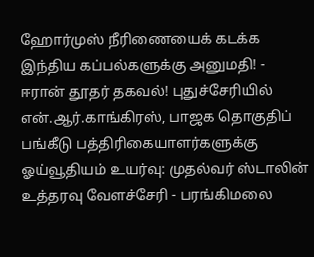ஹோர்முஸ் நீரிணையைக் கடக்க இந்திய கப்பல்களுக்கு அனுமதி! - ஈரான் தூதர் தகவல்! புதுச்சேரியில் என்.ஆர்.காங்கிரஸ், பாஜக தொகுதிப் பங்கீடு பத்திரிகையாளர்களுக்கு ஓய்வூதியம் உயர்வு: முதல்வர் ஸ்டாலின் உத்தரவு வேளச்சேரி - பரங்கிமலை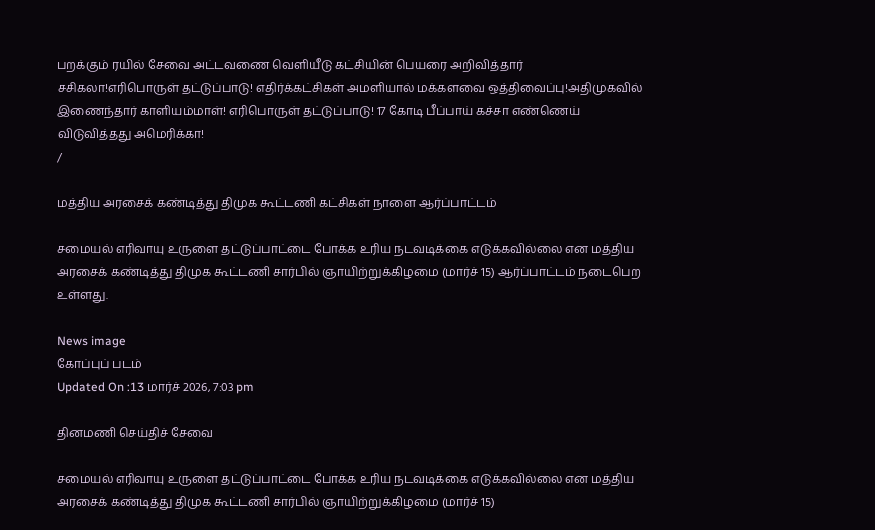பறக்கும் ரயில் சேவை அட்டவணை வெளியீடு கட்சியின் பெயரை அறிவித்தார் சசிகலா!எரிபொருள் தட்டுப்பாடு! எதிர்க்கட்சிகள் அமளியால் மக்களவை ஒத்திவைப்பு!அதிமுகவில் இணைந்தார் காளியம்மாள்! எரிபொருள் தட்டுப்பாடு! 17 கோடி பீப்பாய் கச்சா எண்ணெய் விடுவித்தது அமெரிக்கா!
/

மத்திய அரசைக் கண்டித்து திமுக கூட்டணி கட்சிகள் நாளை ஆர்ப்பாட்டம்

சமையல் எரிவாயு உருளை தட்டுப்பாட்டை போக்க உரிய நடவடிக்கை எடுக்கவில்லை என மத்திய அரசைக் கண்டித்து திமுக கூட்டணி சார்பில் ஞாயிற்றுக்கிழமை (மார்ச் 15) ஆர்ப்பாட்டம் நடைபெற உள்ளது.

News image
கோப்புப் படம்
Updated On :13 மார்ச் 2026, 7:03 pm

தினமணி செய்திச் சேவை

சமையல் எரிவாயு உருளை தட்டுப்பாட்டை போக்க உரிய நடவடிக்கை எடுக்கவில்லை என மத்திய அரசைக் கண்டித்து திமுக கூட்டணி சார்பில் ஞாயிற்றுக்கிழமை (மார்ச் 15)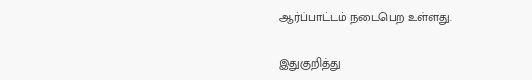ஆர்ப்பாட்டம் நடைபெற உள்ளது.

இதுகுறித்து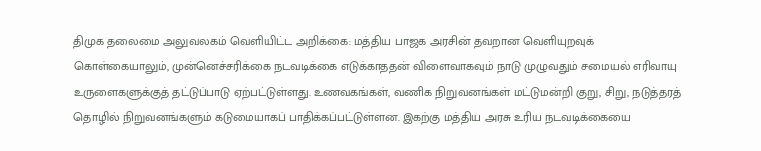திமுக தலைமை அலுவலகம் வெளியிட்ட அறிக்கை: மத்திய பாஜக அரசின் தவறான வெளியுறவுக் கொள்கையாலும், முன்னெச்சரிக்கை நடவடிக்கை எடுக்காததன் விளைவாகவும் நாடு முழுவதும் சமையல் எரிவாயு உருளைகளுக்குத் தட்டுப்பாடு ஏற்பட்டுள்ளது. உணவகங்கள், வணிக நிறுவனங்கள் மட்டுமன்றி குறு, சிறு, நடுத்தரத் தொழில் நிறுவனங்களும் கடுமையாகப் பாதிக்கப்பட்டுள்ளன. இகற்கு மத்திய அரசு உரிய நடவடிக்கையை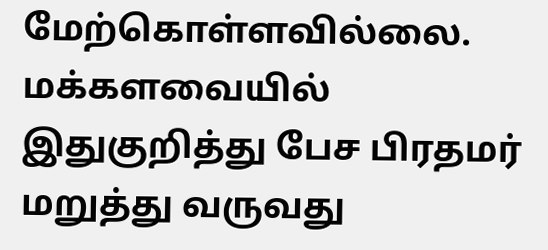மேற்கொள்ளவில்லை. மக்களவையில் இதுகுறித்து பேச பிரதமர் மறுத்து வருவது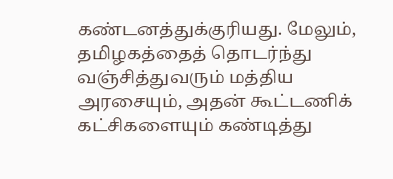கண்டனத்துக்குரியது. மேலும், தமிழகத்தைத் தொடர்ந்து வஞ்சித்துவரும் மத்திய அரசையும், அதன் கூட்டணிக் கட்சிகளையும் கண்டித்து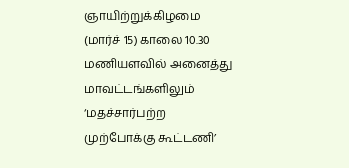ஞாயிற்றுக்கிழமை (மார்ச் 15) காலை 10.30 மணியளவில் அனைத்து மாவட்டங்களிலும் ‘மதச்சார்பற்ற முற்போக்கு கூட்டணி’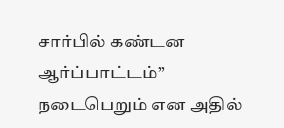சார்பில் கண்டன ஆர்ப்பாட்டம்” நடைபெறும் என அதில்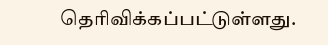தெரிவிக்கப்பட்டுள்ளது.